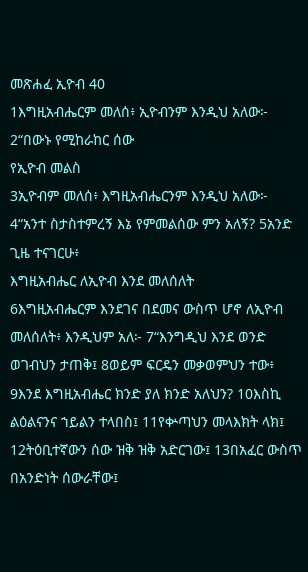መጽሐፈ ኢዮብ 40
1እግዚአብሔርም መለሰ፥ ኢዮብንም እንዲህ አለው፦ 2“በውኑ የሚከራከር ሰው
የኢዮብ መልስ
3ኢዮብም መለሰ፥ እግዚአብሔርንም እንዲህ አለው፦ 4“አንተ ስታስተምረኝ እኔ የምመልሰው ምን አለኝ? 5አንድ ጊዜ ተናገርሁ፥
እግዚአብሔር ለኢዮብ እንደ መለሰለት
6እግዚአብሔርም እንደገና በደመና ውስጥ ሆኖ ለኢዮብ መለሰለት፥ እንዲህም አለ፦ 7“እንግዲህ እንደ ወንድ ወገብህን ታጠቅ፤ 8ወይም ፍርዴን መቃወምህን ተው፥ 9እንደ እግዚአብሔር ክንድ ያለ ክንድ አለህን? 10እስኪ ልዕልናንና ኀይልን ተላበስ፤ 11የቍጣህን መላእክት ላክ፤ 12ትዕቢተኛውን ሰው ዝቅ ዝቅ አድርገው፤ 13በአፈር ውስጥ በአንድነት ሰውራቸው፤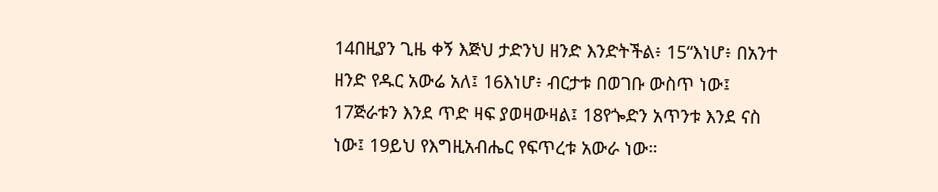14በዚያን ጊዜ ቀኝ እጅህ ታድንህ ዘንድ እንድትችል፥ 15“እነሆ፥ በአንተ ዘንድ የዱር አውሬ አለ፤ 16እነሆ፥ ብርታቱ በወገቡ ውስጥ ነው፤ 17ጅራቱን እንደ ጥድ ዛፍ ያወዛውዛል፤ 18የጐድን አጥንቱ እንደ ናስ ነው፤ 19ይህ የእግዚአብሔር የፍጥረቱ አውራ ነው።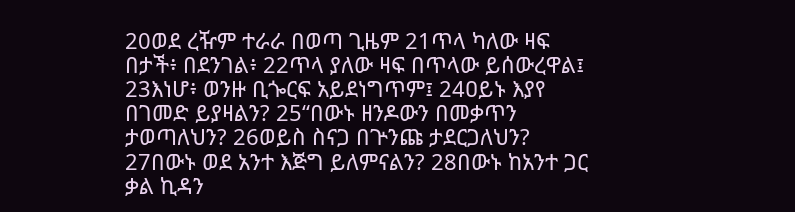20ወደ ረዥም ተራራ በወጣ ጊዜም 21ጥላ ካለው ዛፍ በታች፥ በደንገል፥ 22ጥላ ያለው ዛፍ በጥላው ይሰውረዋል፤ 23እነሆ፥ ወንዙ ቢጐርፍ አይደነግጥም፤ 24ዐይኑ እያየ በገመድ ይያዛልን? 25“በውኑ ዘንዶውን በመቃጥን ታወጣለህን? 26ወይስ ስናጋ በጕንጩ ታደርጋለህን? 27በውኑ ወደ አንተ እጅግ ይለምናልን? 28በውኑ ከአንተ ጋር ቃል ኪዳን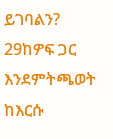ይገባልን? 29ከዎፍ ጋር እንደምትጫወት ከእርሱ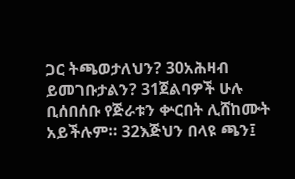ጋር ትጫወታለህን? 30አሕዛብ ይመገቡታልን? 31ጀልባዎች ሁሉ ቢሰበሰቡ የጅራቱን ቍርበት ሊሸከሙት አይችሉም። 32እጅህን በላዩ ጫን፤